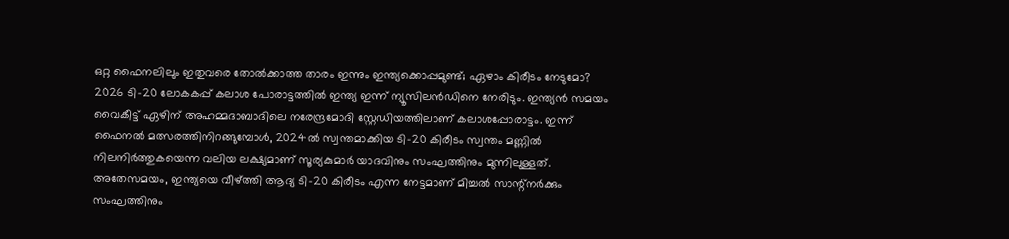ഒറ്റ ഫൈനലിലും ഇതുവരെ തോൽക്കാത്ത താരം ഇന്നും ഇന്ത്യക്കൊപ്പമുണ്ട്; ഏഴാം കിരീടം നേടുമോ?
2026 ടി-20 ലോകകപ്പ് കലാശ പോരാട്ടത്തിൽ ഇന്ത്യ ഇന്ന് ന്യൂസിലൻഡിനെ നേരിടും. ഇന്ത്യൻ സമയം വൈകീട്ട് ഏഴിന് അഹമ്മദാബാദിലെ നരേന്ദ്രമോദി സ്റ്റേഡിയത്തിലാണ് കലാശപ്പോരാട്ടം. ഇന്ന് ഫൈനൽ മത്സരത്തിനിറങ്ങുമ്പോൾ, 2024ൽ സ്വന്തമാക്കിയ ടി-20 കിരീടം സ്വന്തം മണ്ണിൽ നിലനിർത്തുകയെന്ന വലിയ ലക്ഷ്യമാണ് സൂര്യകുമാർ യാദവിനും സംഘത്തിനും മുന്നിലുള്ളത്.
അതേസമയം, ഇന്ത്യയെ വീഴ്ത്തി ആദ്യ ടി-20 കിരീടം എന്ന നേട്ടമാണ് മിച്ചൽ സാന്റ്നർക്കും സംഘത്തിനും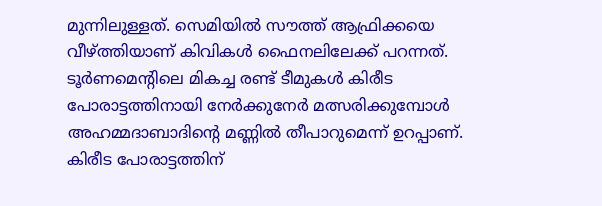മുന്നിലുള്ളത്. സെമിയിൽ സൗത്ത് ആഫ്രിക്കയെ വീഴ്ത്തിയാണ് കിവികൾ ഫൈനലിലേക്ക് പറന്നത്. ടൂർണമെന്റിലെ മികച്ച രണ്ട് ടീമുകൾ കിരീട പോരാട്ടത്തിനായി നേർക്കുനേർ മത്സരിക്കുമ്പോൾ അഹമ്മദാബാദിന്റെ മണ്ണിൽ തീപാറുമെന്ന് ഉറപ്പാണ്.
കിരീട പോരാട്ടത്തിന്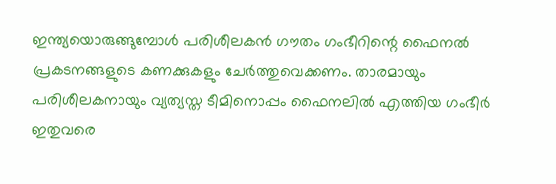ഇന്ത്യയൊരുങ്ങുമ്പോൾ പരിശീലകൻ ഗൗതം ഗംഭീറിന്റെ ഫൈനൽ പ്രകടനങ്ങളുടെ കണക്കുകളും ചേർത്തുവെക്കണം. താരമായും പരിശീലകനായും വ്യത്യസ്ത ടീമിനൊപ്പം ഫൈനലിൽ എത്തിയ ഗംഭീർ ഇതുവരെ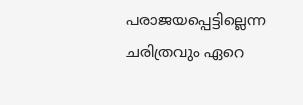പരാജയപ്പെട്ടില്ലെന്ന ചരിത്രവും ഏറെ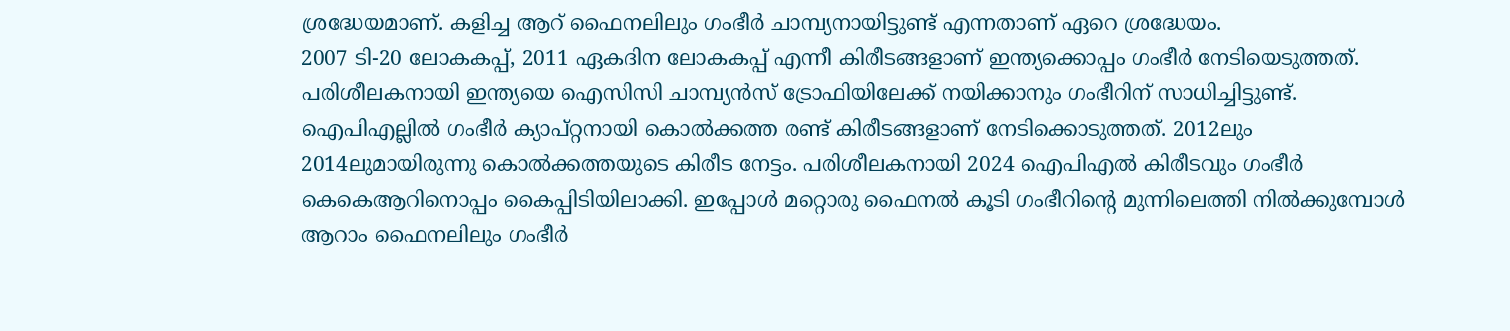ശ്രദ്ധേയമാണ്. കളിച്ച ആറ് ഫൈനലിലും ഗംഭീർ ചാമ്പ്യനായിട്ടുണ്ട് എന്നതാണ് ഏറെ ശ്രദ്ധേയം.
2007 ടി-20 ലോകകപ്പ്, 2011 ഏകദിന ലോകകപ്പ് എന്നീ കിരീടങ്ങളാണ് ഇന്ത്യക്കൊപ്പം ഗംഭീർ നേടിയെടുത്തത്. പരിശീലകനായി ഇന്ത്യയെ ഐസിസി ചാമ്പ്യൻസ് ട്രോഫിയിലേക്ക് നയിക്കാനും ഗംഭീറിന് സാധിച്ചിട്ടുണ്ട്. ഐപിഎല്ലിൽ ഗംഭീർ ക്യാപ്റ്റനായി കൊൽക്കത്ത രണ്ട് കിരീടങ്ങളാണ് നേടിക്കൊടുത്തത്. 2012ലും 2014ലുമായിരുന്നു കൊൽക്കത്തയുടെ കിരീട നേട്ടം. പരിശീലകനായി 2024 ഐപിഎൽ കിരീടവും ഗംഭീർ കെകെആറിനൊപ്പം കൈപ്പിടിയിലാക്കി. ഇപ്പോൾ മറ്റൊരു ഫൈനൽ കൂടി ഗംഭീറിന്റെ മുന്നിലെത്തി നിൽക്കുമ്പോൾ ആറാം ഫൈനലിലും ഗംഭീർ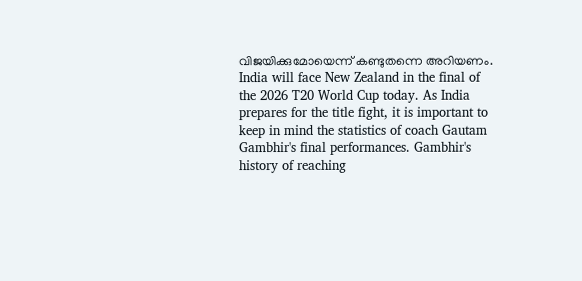വിജയിക്കുമോയെന്ന് കണ്ടുതന്നെ അറിയണം.
India will face New Zealand in the final of the 2026 T20 World Cup today. As India prepares for the title fight, it is important to keep in mind the statistics of coach Gautam Gambhir's final performances. Gambhir's history of reaching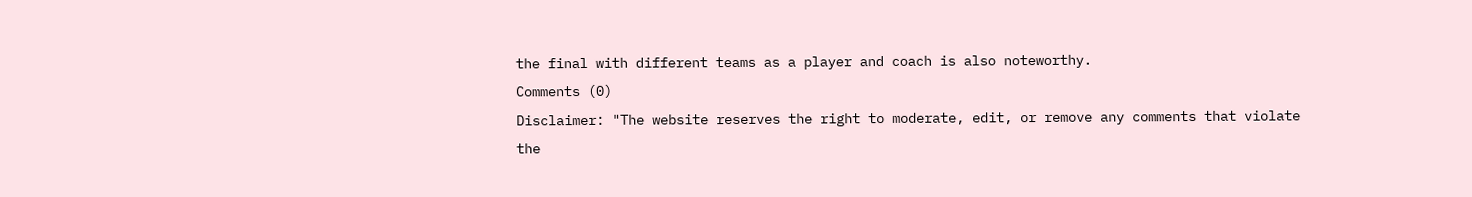the final with different teams as a player and coach is also noteworthy.
Comments (0)
Disclaimer: "The website reserves the right to moderate, edit, or remove any comments that violate the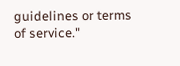guidelines or terms of service."